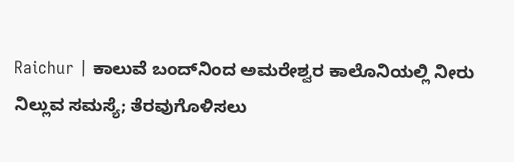Raichur | ಕಾಲುವೆ ಬಂದ್‌ನಿಂದ ಅಮರೇಶ್ವರ ಕಾಲೊನಿಯಲ್ಲಿ ನೀರು ನಿಲ್ಲುವ ಸಮಸ್ಯೆ; ತೆರವುಗೊಳಿಸಲು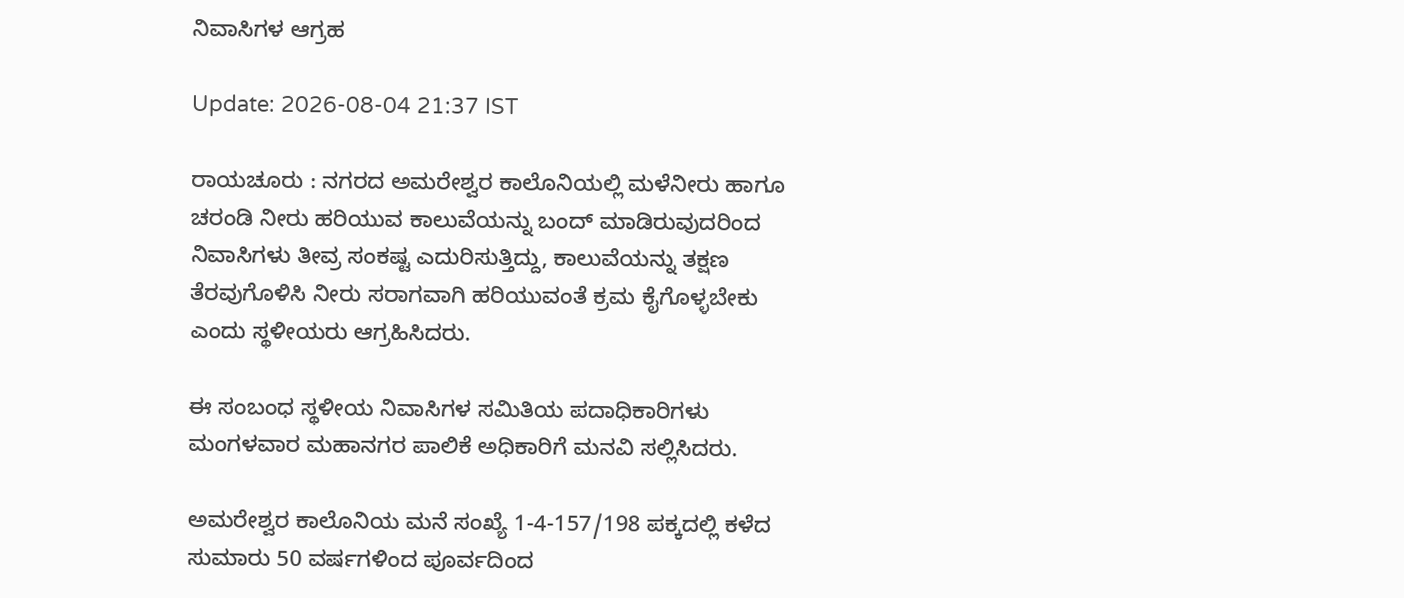ನಿವಾಸಿಗಳ ಆಗ್ರಹ

Update: 2026-08-04 21:37 IST

ರಾಯಚೂರು : ನಗರದ ಅಮರೇಶ್ವರ ಕಾಲೊನಿಯಲ್ಲಿ ಮಳೆನೀರು ಹಾಗೂ ಚರಂಡಿ ನೀರು ಹರಿಯುವ ಕಾಲುವೆಯನ್ನು ಬಂದ್ ಮಾಡಿರುವುದರಿಂದ ನಿವಾಸಿಗಳು ತೀವ್ರ ಸಂಕಷ್ಟ ಎದುರಿಸುತ್ತಿದ್ದು, ಕಾಲುವೆಯನ್ನು ತಕ್ಷಣ ತೆರವುಗೊಳಿಸಿ ನೀರು ಸರಾಗವಾಗಿ ಹರಿಯುವಂತೆ ಕ್ರಮ ಕೈಗೊಳ್ಳಬೇಕು ಎಂದು ಸ್ಥಳೀಯರು ಆಗ್ರಹಿಸಿದರು.

ಈ ಸಂಬಂಧ ಸ್ಥಳೀಯ ನಿವಾಸಿಗಳ ಸಮಿತಿಯ ಪದಾಧಿಕಾರಿಗಳು ಮಂಗಳವಾರ ಮಹಾನಗರ ಪಾಲಿಕೆ ಅಧಿಕಾರಿಗೆ ಮನವಿ ಸಲ್ಲಿಸಿದರು.

ಅಮರೇಶ್ವರ ಕಾಲೊನಿಯ ಮನೆ ಸಂಖ್ಯೆ 1-4-157/198 ಪಕ್ಕದಲ್ಲಿ ಕಳೆದ ಸುಮಾರು 50 ವರ್ಷಗಳಿಂದ ಪೂರ್ವದಿಂದ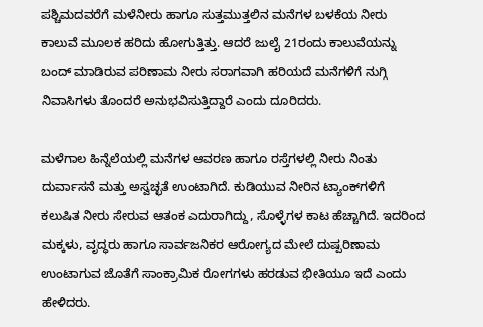ಪಶ್ಚಿಮದವರೆಗೆ ಮಳೆನೀರು ಹಾಗೂ ಸುತ್ತಮುತ್ತಲಿನ ಮನೆಗಳ ಬಳಕೆಯ ನೀರು ಕಾಲುವೆ ಮೂಲಕ ಹರಿದು ಹೋಗುತ್ತಿತ್ತು. ಆದರೆ ಜುಲೈ 21ರಂದು ಕಾಲುವೆಯನ್ನು ಬಂದ್ ಮಾಡಿರುವ ಪರಿಣಾಮ ನೀರು ಸರಾಗವಾಗಿ ಹರಿಯದೆ ಮನೆಗಳಿಗೆ ನುಗ್ಗಿ ನಿವಾಸಿಗಳು ತೊಂದರೆ ಅನುಭವಿಸುತ್ತಿದ್ದಾರೆ ಎಂದು ದೂರಿದರು.

ಮಳೆಗಾಲ ಹಿನ್ನೆಲೆಯಲ್ಲಿ ಮನೆಗಳ ಆವರಣ ಹಾಗೂ ರಸ್ತೆಗಳಲ್ಲಿ ನೀರು ನಿಂತು ದುರ್ವಾಸನೆ ಮತ್ತು ಅಸ್ವಚ್ಛತೆ ಉಂಟಾಗಿದೆ. ಕುಡಿಯುವ ನೀರಿನ ಟ್ಯಾಂಕ್‌ಗಳಿಗೆ ಕಲುಷಿತ ನೀರು ಸೇರುವ ಆತಂಕ ಎದುರಾಗಿದ್ದು, ಸೊಳ್ಳೆಗಳ ಕಾಟ ಹೆಚ್ಚಾಗಿದೆ. ಇದರಿಂದ ಮಕ್ಕಳು, ವೃದ್ಧರು ಹಾಗೂ ಸಾರ್ವಜನಿಕರ ಆರೋಗ್ಯದ ಮೇಲೆ ದುಷ್ಪರಿಣಾಮ ಉಂಟಾಗುವ ಜೊತೆಗೆ ಸಾಂಕ್ರಾಮಿಕ ರೋಗಗಳು ಹರಡುವ ಭೀತಿಯೂ ಇದೆ ಎಂದು ಹೇಳಿದರು.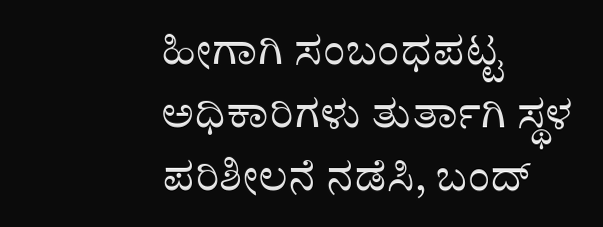ಹೀಗಾಗಿ ಸಂಬಂಧಪಟ್ಟ ಅಧಿಕಾರಿಗಳು ತುರ್ತಾಗಿ ಸ್ಥಳ ಪರಿಶೀಲನೆ ನಡೆಸಿ, ಬಂದ್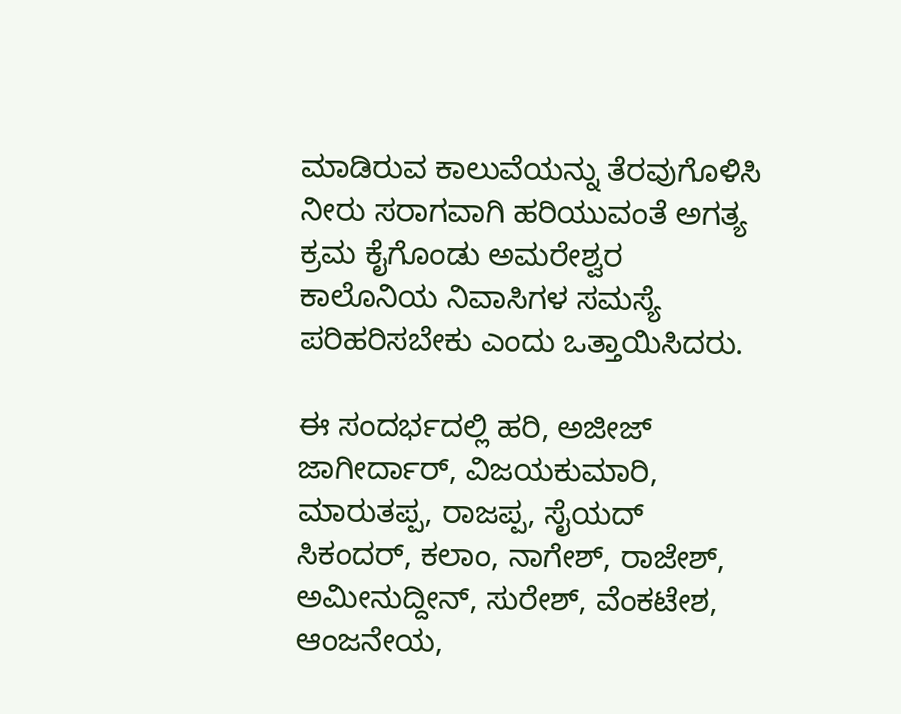ಮಾಡಿರುವ ಕಾಲುವೆಯನ್ನು ತೆರವುಗೊಳಿಸಿ ನೀರು ಸರಾಗವಾಗಿ ಹರಿಯುವಂತೆ ಅಗತ್ಯ ಕ್ರಮ ಕೈಗೊಂಡು ಅಮರೇಶ್ವರ ಕಾಲೊನಿಯ ನಿವಾಸಿಗಳ ಸಮಸ್ಯೆ ಪರಿಹರಿಸಬೇಕು ಎಂದು ಒತ್ತಾಯಿಸಿದರು.

ಈ ಸಂದರ್ಭದಲ್ಲಿ ಹರಿ, ಅಜೀಜ್ ಜಾಗೀರ್ದಾರ್, ವಿಜಯಕುಮಾರಿ, ಮಾರುತಪ್ಪ, ರಾಜಪ್ಪ, ಸೈಯದ್ ಸಿಕಂದರ್, ಕಲಾಂ, ನಾಗೇಶ್, ರಾಜೇಶ್, ಅಮೀನುದ್ದೀನ್, ಸುರೇಶ್, ವೆಂಕಟೇಶ, ಆಂಜನೇಯ,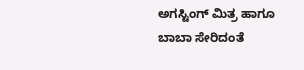ಅಗಸ್ಟಿಂಗ್ ಮಿತ್ರ ಹಾಗೂ ಬಾಬಾ ಸೇರಿದಂತೆ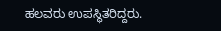ಹಲವರು ಉಪಸ್ಥಿತರಿದ್ದರು.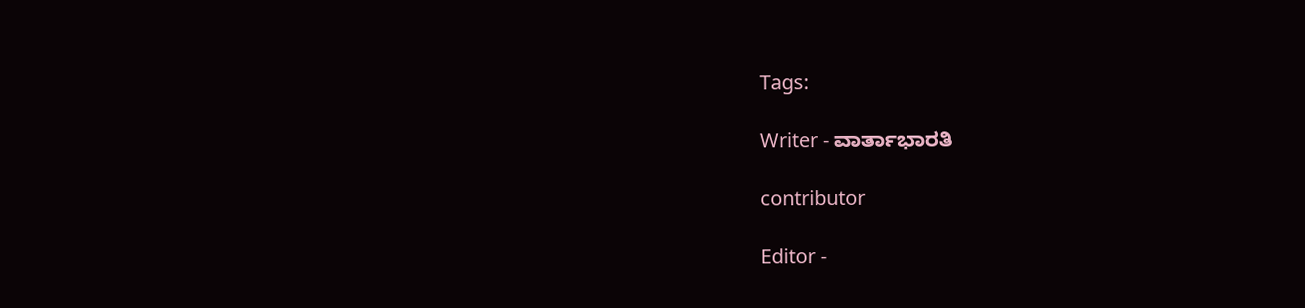Tags:

Writer - ವಾರ್ತಾಭಾರತಿ

contributor

Editor -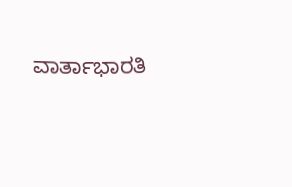ವಾರ್ತಾಭಾರತಿ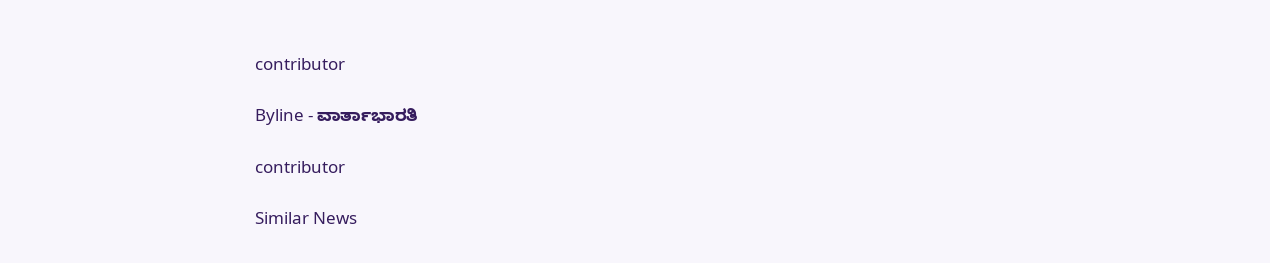contributor

Byline - ವಾರ್ತಾಭಾರತಿ

contributor

Similar News